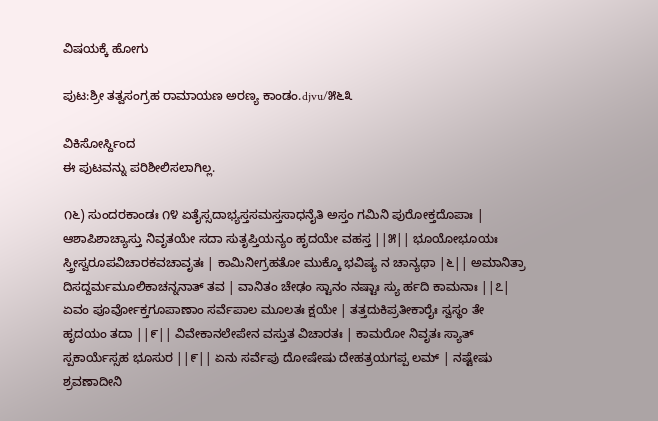ವಿಷಯಕ್ಕೆ ಹೋಗು

ಪುಟ:ಶ್ರೀ ತತ್ವಸಂಗ್ರಹ ರಾಮಾಯಣ ಅರಣ್ಯ ಕಾಂಡಂ.djvu/೫೬೩

ವಿಕಿಸೋರ್ಸ್ದಿಂದ
ಈ ಪುಟವನ್ನು ಪರಿಶೀಲಿಸಲಾಗಿಲ್ಲ.

೧೬) ಸುಂದರಕಾಂಡಃ ೧೪ ಏತೈಸ್ಸದಾಭ್ಯಸ್ತಸಮಸ್ತಸಾಧನೈತಿ ಅಸ್ತಂ ಗಮಿನಿ ಪುರೋಕ್ತದೊಪಾಃ | ಆಶಾಪಿಶಾಚ್ಯಾಸ್ತು ನಿವೃತಯೇ ಸದಾ ಸುತೃಪ್ತಿಯನ್ಯಂ ಹೃದಯೇ ವಹಸ್ತ ||೫|| ಭೂಯೋಭೂಯಃ ಸ್ತ್ರೀಸ್ವರೂಪವಿಚಾರಕವಚಾವೃತಃ | ಕಾಮಿನೀಗ್ರಹತೋ ಮುಕ್ಕೊ ಭವಿಷ್ಯ ನ ಚಾನ್ಯಥಾ |೬|| ಅಮಾನಿತ್ರಾ ದಿಸದ್ದರ್ಮಮೂಲಿಕಾಚನ್ನನಾತ್ ತವ | ವಾನಿತಂ ಚೇಢಂ ಸ್ಟಾನಂ ನಷ್ಟಾಃ ಸ್ಯು ರ್ಹದಿ ಕಾಮನಾಃ ||೭| ಏವಂ ಪೂರ್ವೋಕ್ತಗೂಪಾಣಾಂ ಸರ್ವೆಪಾಲ ಮೂಲತಃ ಕ್ಷಯೇ | ತತ್ತದುಕಿಪ್ರತೀಕಾರೈಃ ಸ್ವಸ್ಥಂ ತೇ ಹೃದಯಂ ತದಾ ||೯|| ವಿವೇಕಾನಲೇಪೇನ ವಸ್ತುತ ವಿಚಾರತಃ | ಕಾಮರೋ ನಿವೃತಃ ಸ್ಯಾತ್ ಸ್ಪಕಾರ್ಯೆಸ್ಸಹ ಭೂಸುರ ||೯|| ಏನು ಸರ್ವೆಪು ದೋಷೇಷು ದೇಹತ್ರಯಗಪ್ಪ ಲಮ್ | ನಷ್ಟೇಷು ಶ್ರವಣಾದೀನಿ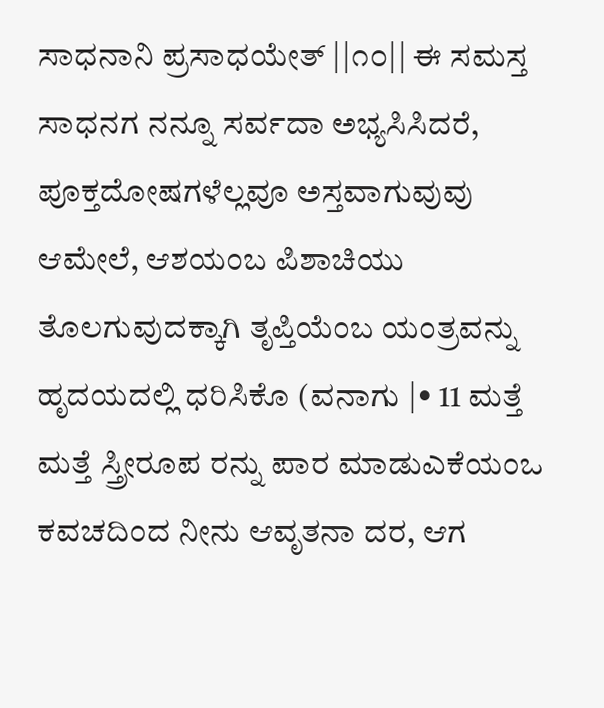ಸಾಧನಾನಿ ಪ್ರಸಾಧಯೇತ್ ||೧೦|| ಈ ಸಮಸ್ತ ಸಾಧನಗ ನನ್ನೂ ಸರ್ವದಾ ಅಭ್ಯಸಿಸಿದರೆ, ಪೂಕ್ತದೋಷಗಳೆಲ್ಲವೂ ಅಸ್ತವಾಗುವುವು ಆಮೇಲೆ, ಆಶಯಂಬ ಪಿಶಾಚಿಯು ತೊಲಗುವುದಕ್ಕಾಗಿ ತೃಪ್ತಿಯೆಂಬ ಯಂತ್ರವನ್ನು ಹೃದಯದಲ್ಲಿ ಧರಿಸಿಕೊ (ವನಾಗು |• 11 ಮತ್ತೆ ಮತ್ತೆ ಸ್ತ್ರೀರೂಪ ರನ್ನು ಪಾರ ಮಾಡುಎಕೆಯಂಒ ಕವಚದಿಂದ ನೀನು ಆವೃತನಾ ದರ, ಆಗ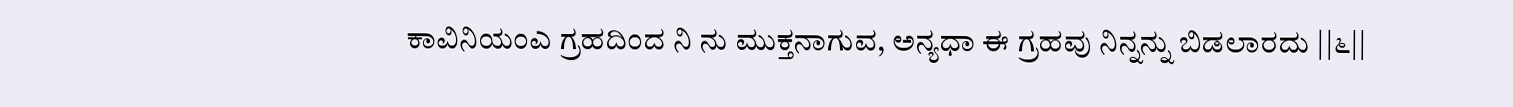ಕಾವಿನಿಯಂಎ ಗ್ರಹದಿಂದ ನಿ ನು ಮುಕ್ತನಾಗುವ, ಅನ್ಯಧಾ ಈ ಗ್ರಹವು ನಿನ್ನನ್ನು ಬಿಡಲಾರದು ||೬||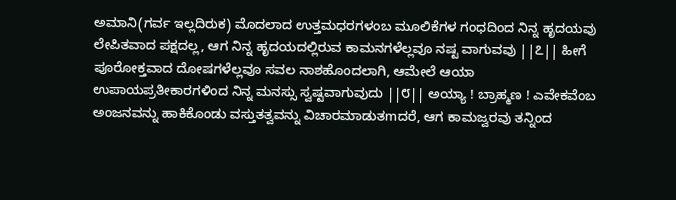ಅಮಾನಿ(ಗರ್ವ ಇಲ್ಲದಿರುಕ) ಮೊದಲಾದ ಉತ್ತಮಧರಗಳಂಬ ಮೂಲಿಕೆಗಳ ಗಂಧದಿಂದ ನಿನ್ನ ಹೃದಯವು ಲೇಪಿತವಾದ ಪಕ್ಷದಲ್ಲ, ಆಗ ನಿನ್ನ ಹೃದಯದಲ್ಲಿರುವ ಕಾಮನಗಳೆಲ್ಲವೂ ನಷ್ಟ ವಾಗುವವು ||೭|| ಹೀಗೆ ಪೂರೋಕ್ತವಾದ ದೋಷಗಳೆಲ್ಲವೂ ಸವಲ ನಾಶಹೊಂದಲಾಗಿ, ಆಮೇಲೆ ಆಯಾ ಉಪಾಯಪ್ರತೀಕಾರಗಳಿಂದ ನಿನ್ನ ಮನಸ್ಸು ಸ್ವಷ್ಟವಾಗುವುದು ||೮|| ಅಯ್ಯಾ ! ಬ್ರಾಹ್ಮಣ ! ಎವೇಕವೆಂಬ ಅಂಜನವನ್ನು ಹಾಕಿಕೊಂಡು ವಸ್ತುತತ್ವವನ್ನು ವಿಚಾರಮಾಡುತmದರೆ, ಆಗ ಕಾಮಜ್ವರವು ತನ್ನಿಂದ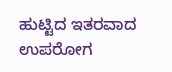ಹುಟ್ಟಿದ ಇತರವಾದ ಉಪರೋಗ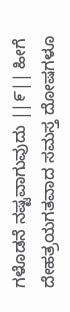ಗಳೊಡನೆ ನಷ್ಟವಾಗುವುದು ||೯|| ಹೀಗೆ ದೇಹತ್ರಯಗತವಾದ ಸಮಸ್ತ ದೋಷಗಳೂ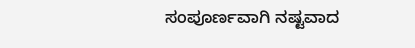ಸಂಪೂರ್ಣವಾಗಿ ನಷ್ಟವಾದ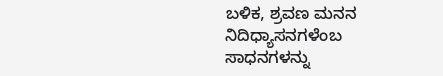ಬಳಿಕ, ಶ್ರವಣ ಮನನ ನಿದಿಧ್ಯಾಸನಗಳೆಂಬ ಸಾಧನಗಳನ್ನು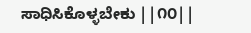ಸಾಧಿಸಿಕೊಳ್ಳಬೇಕು ||೧೦||